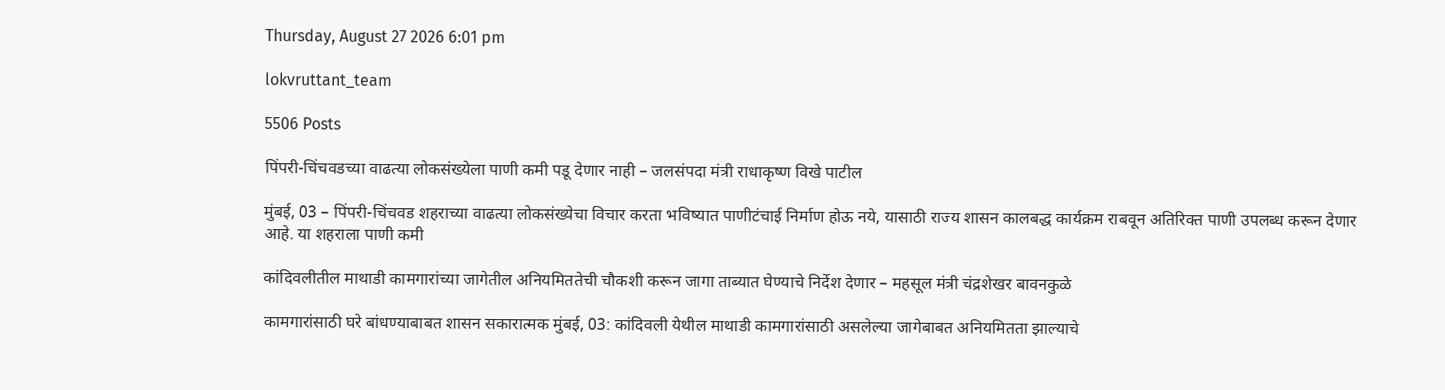Thursday, August 27 2026 6:01 pm

lokvruttant_team

5506 Posts

पिंपरी-चिंचवडच्या वाढत्या लोकसंख्येला पाणी कमी पडू देणार नाही – जलसंपदा मंत्री राधाकृष्ण विखे पाटील

मुंबई, 03 – पिंपरी-चिंचवड शहराच्या वाढत्या लोकसंख्येचा विचार करता भविष्यात पाणीटंचाई निर्माण होऊ नये, यासाठी राज्य शासन कालबद्ध कार्यक्रम राबवून अतिरिक्त पाणी उपलब्ध करून देणार आहे. या शहराला पाणी कमी

कांदिवलीतील माथाडी कामगारांच्या जागेतील अनियमिततेची चौकशी करून जागा ताब्यात घेण्याचे निर्देश देणार – महसूल मंत्री चंद्रशेखर बावनकुळे

कामगारांसाठी घरे बांधण्याबाबत शासन सकारात्मक मुंबई, 03: कांदिवली येथील माथाडी कामगारांसाठी असलेल्या जागेबाबत अनियमितता झाल्याचे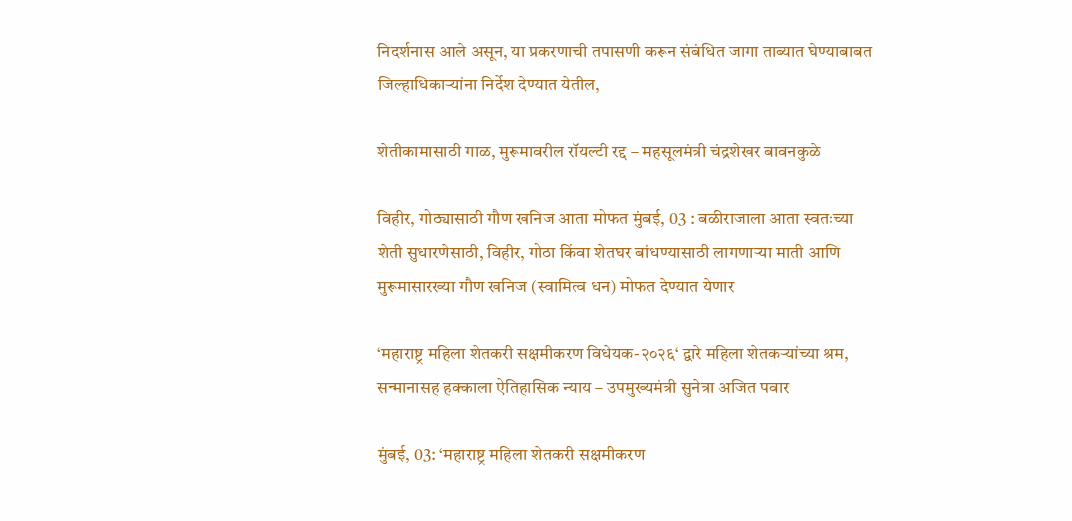निदर्शनास आले असून, या प्रकरणाची तपासणी करून संबंधित जागा ताब्यात घेण्याबाबत जिल्हाधिकाऱ्यांना निर्देश देण्यात येतील,

शेतीकामासाठी गाळ, मुरूमावरील रॉयल्टी रद्द – महसूलमंत्री चंद्रशेखर बावनकुळे

विहीर, गोठ्यासाठी गौण खनिज आता मोफत मुंबई, 03 : बळीराजाला आता स्वतःच्या शेती सुधारणेसाठी, विहीर, गोठा किंवा शेतघर बांधण्यासाठी लागणाऱ्या माती आणि मुरूमासारख्या गौण खनिज (स्वामित्व धन) मोफत देण्यात येणार

‘महाराष्ट्र महिला शेतकरी सक्षमीकरण विधेयक-२०२६‘ द्वारे महिला शेतकऱ्यांच्या श्रम, सन्मानासह हक्काला ऐतिहासिक न्याय – उपमुख्यमंत्री सुनेत्रा अजित पवार

मुंबई, 03: ‘महाराष्ट्र महिला शेतकरी सक्षमीकरण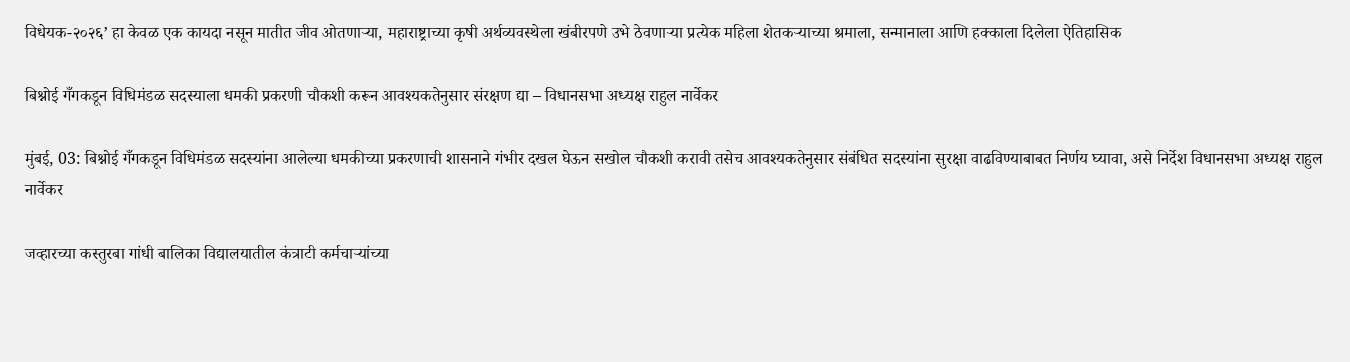विधेयक-२०२६’ हा केवळ एक कायदा नसून मातीत जीव ओतणाऱ्या, महाराष्ट्राच्या कृषी अर्थव्यवस्थेला खंबीरपणे उभे ठेवणाऱ्या प्रत्येक महिला शेतकऱ्याच्या श्रमाला, सन्मानाला आणि हक्काला दिलेला ऐतिहासिक

बिश्नोई गँगकडून विधिमंडळ सदस्याला धमकी प्रकरणी चौकशी करून आवश्यकतेनुसार संरक्षण द्या – विधानसभा अध्यक्ष राहुल नार्वेकर

मुंबई, 03: बिश्नोई गँगकडून विधिमंडळ सदस्यांना आलेल्या धमकीच्या प्रकरणाची शासनाने गंभीर दखल घेऊन सखोल चौकशी करावी तसेच आवश्यकतेनुसार संबंधित सदस्यांना सुरक्षा वाढविण्याबाबत निर्णय घ्यावा, असे निर्देश विधानसभा अध्यक्ष राहुल नार्वेकर

जव्हारच्या कस्तुरबा गांधी बालिका विद्यालयातील कंत्राटी कर्मचाऱ्यांच्या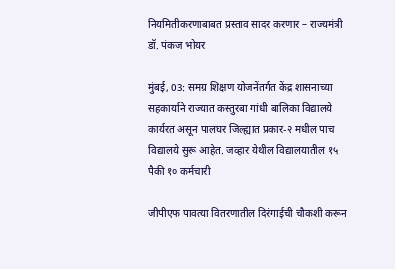नियमितीकरणाबाबत प्रस्ताव सादर करणार – राज्यमंत्री डॉ. पंकज भोयर

मुंबई, 03: समग्र शिक्षण योजनेंतर्गत केंद्र शासनाच्या सहकार्याने राज्यात कस्तुरबा गांधी बालिका विद्यालये कार्यरत असून पालघर जिल्ह्यात प्रकार-२ मधील पाच विद्यालये सुरू आहेत. जव्हार येथील विद्यालयातील १५ पैकी १० कर्मचारी

जीपीएफ पावत्या वितरणातील दिरंगाईची चौकशी करून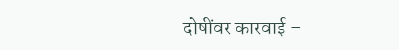दोषींवर कारवाई –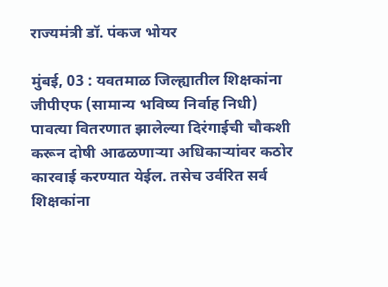राज्यमंत्री डॉ. पंकज भोयर

मुंबई, 03 : यवतमाळ जिल्ह्यातील शिक्षकांना जीपीएफ (सामान्य भविष्य निर्वाह निधी) पावत्या वितरणात झालेल्या दिरंगाईची चौकशी करून दोषी आढळणाऱ्या अधिकाऱ्यांवर कठोर कारवाई करण्यात येईल. तसेच उर्वरित सर्व शिक्षकांना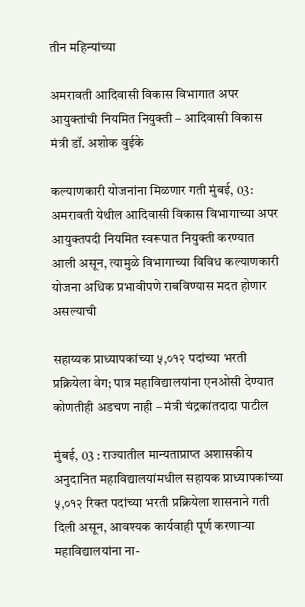तीन महिन्यांच्या

अमरावती आदिवासी विकास विभागात अपर आयुक्तांची नियमित नियुक्ती – आदिवासी विकास मंत्री डॉ. अशोक वुईके

कल्याणकारी योजनांना मिळणार गती मुंबई, 03: अमरावती येथील आदिवासी विकास विभागाच्या अपर आयुक्तपदी नियमित स्वरूपात नियुक्ती करण्यात आली असून, त्यामुळे विभागाच्या विविध कल्याणकारी योजना अधिक प्रभावीपणे राबविण्यास मदत होणार असल्याची

सहाय्यक प्राध्यापकांच्या ५,०१२ पदांच्या भरती प्रक्रियेला वेग; पात्र महाविद्यालयांना एनओसी देण्यात कोणतीही अडचण नाही – मंत्री चंद्रकांतदादा पाटील

मुंबई, 03 : राज्यातील मान्यताप्राप्त अशासकीय अनुदानित महाविद्यालयांमधील सहायक प्राध्यापकांच्या ५,०१२ रिक्त पदांच्या भरती प्रक्रियेला शासनाने गती दिली असून, आवश्यक कार्यवाही पूर्ण करणाऱ्या महाविद्यालयांना ना-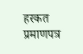हरकत प्रमाणपत्र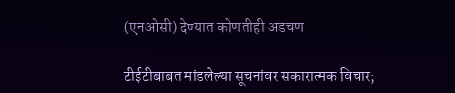(एनओसी) देण्यात कोणतीही अडचण

टीईटीबाबत मांडलेल्या सूचनांवर सकारात्मक विचार;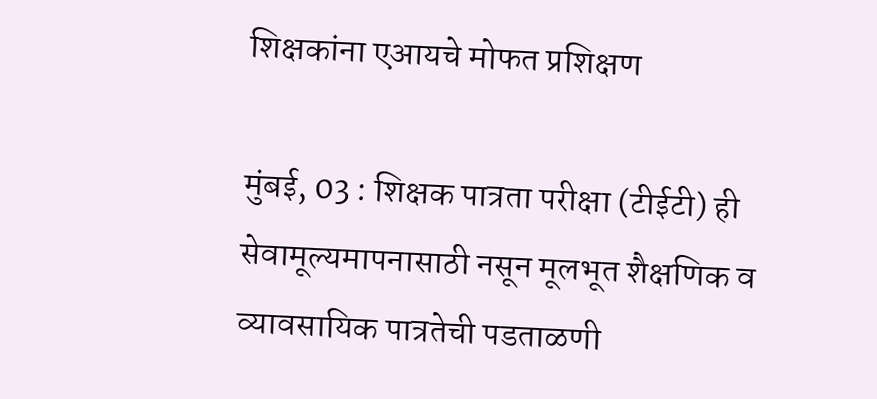शिक्षकांना एआयचे मोफत प्रशिक्षण

मुंबई, 03 : शिक्षक पात्रता परीक्षा (टीईटी) ही सेवामूल्यमापनासाठी नसून मूलभूत शैक्षणिक व व्यावसायिक पात्रतेची पडताळणी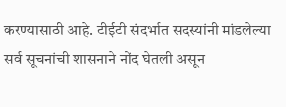करण्यासाठी आहे. टीईटी संदर्भात सदस्यांनी मांडलेल्या सर्व सूचनांची शासनाने नोंद घेतली असून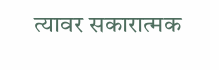त्यावर सकारात्मक